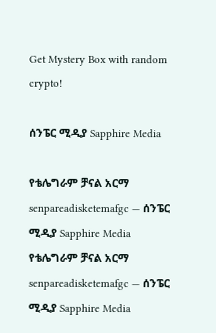Get Mystery Box with random crypto!

ሰንፔር ሚዲያ Sapphire Media

የቴሌግራም ቻናል አርማ senpareadisketemafgc — ሰንፔር ሚዲያ Sapphire Media
የቴሌግራም ቻናል አርማ senpareadisketemafgc — ሰንፔር ሚዲያ Sapphire Media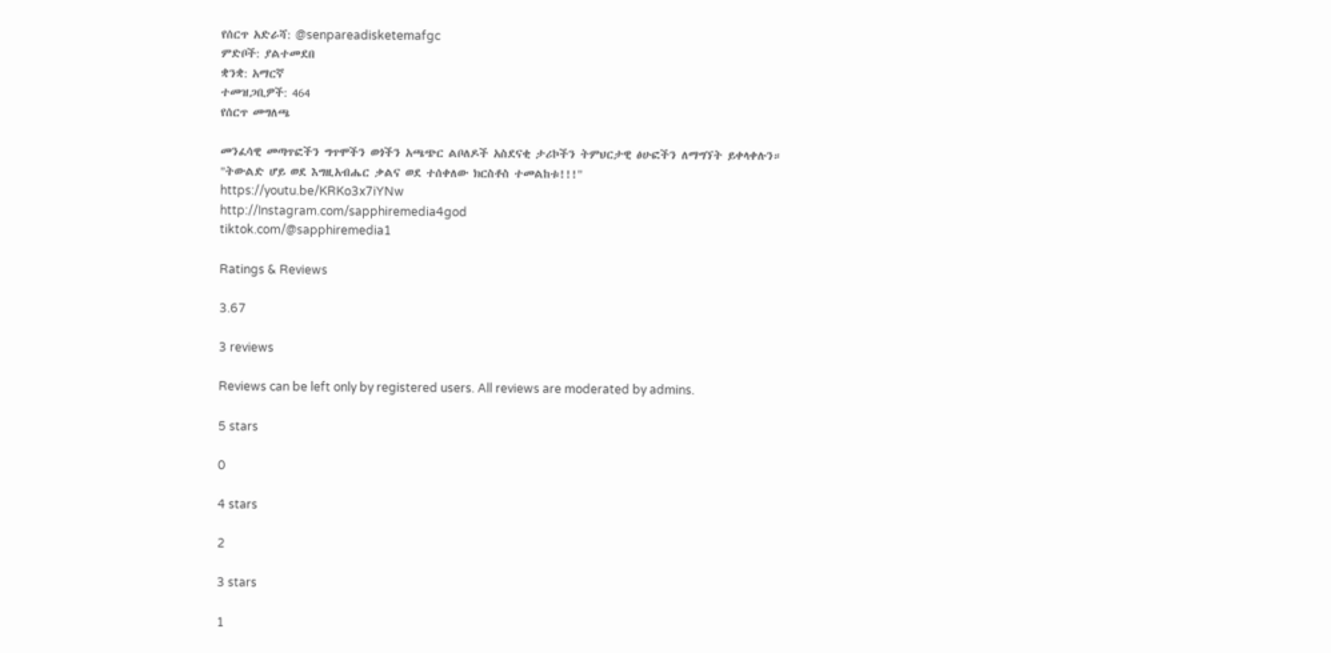የሰርጥ አድራሻ: @senpareadisketemafgc
ምድቦች: ያልተመደበ
ቋንቋ: አማርኛ
ተመዝጋቢዎች: 464
የሰርጥ መግለጫ

መንፈሳዊ መጣጥፎችን ግጥሞችን ወጎችን አጫጭር ልቦለዶች አስደናቂ ታሪኮችን ትምህርታዊ ፅሁፎችን ለማግኘት ይቀላቀሉን።
"ትውልድ ሆይ ወደ እግዚአብሔር ቃልና ወደ ተሰቀለው ክርስቶስ ተመልከቱ!!!"
https://youtu.be/KRKo3x7iYNw
http://Instagram.com/sapphiremedia4god
tiktok.com/@sapphiremedia1

Ratings & Reviews

3.67

3 reviews

Reviews can be left only by registered users. All reviews are moderated by admins.

5 stars

0

4 stars

2

3 stars

1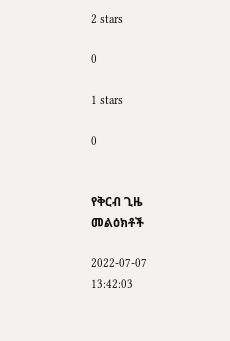2 stars

0

1 stars

0


የቅርብ ጊዜ መልዕክቶች

2022-07-07 13:42:03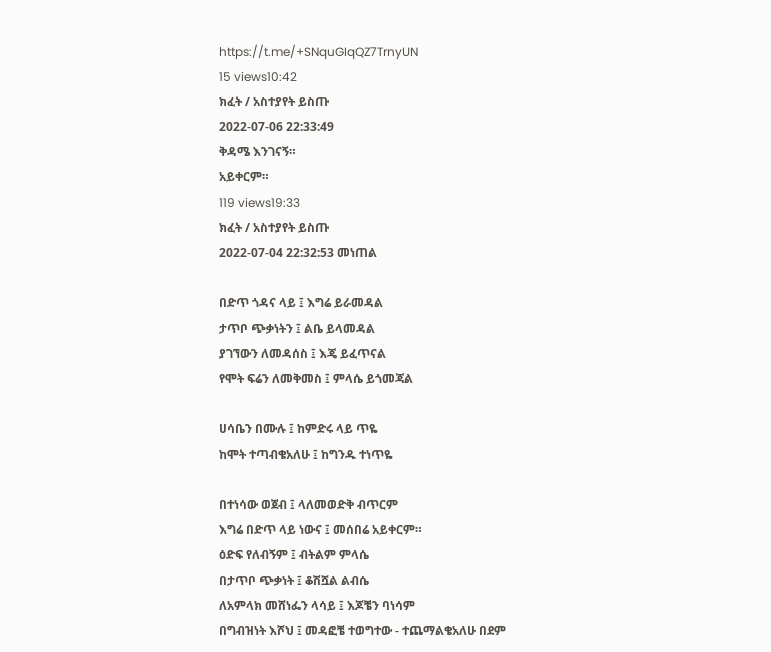https://t.me/+SNquGIqQZ7TrnyUN
15 views10:42
ክፈት / አስተያየት ይስጡ
2022-07-06 22:33:49
ቅዳሜ እንገናኝ።
አይቀርም።
119 views19:33
ክፈት / አስተያየት ይስጡ
2022-07-04 22:32:53 መነጠል

በድጥ ጎዳና ላይ ፤ እግሬ ይራመዳል
ታጥቦ ጭቃነትን ፤ ልቤ ይላመዳል
ያገኘውን ለመዳሰስ ፤ እጄ ይፈጥናል
የሞት ፍሬን ለመቅመስ ፤ ምላሴ ይጎመጃል

ሀሳቤን በሙሉ ፤ ከምድሩ ላይ ጥዬ
ከሞት ተጣብቄአለሁ ፤ ከግንዱ ተነጥዬ

በተነሳው ወጀብ ፤ ላለመወድቅ ብጥርም
እግሬ በድጥ ላይ ነውና ፤ መሰበሬ አይቀርም።
ዕድፍ የለብኝም ፤ ብትልም ምላሴ
በታጥቦ ጭቃነት ፤ ቆሽሿል ልብሴ
ለአምላክ መሸነፌን ላሳይ ፤ እጆቼን ባነሳም
በግብዝነት እሾህ ፤ መዳፎቼ ተወግተው - ተጨማልቄአለሁ በደም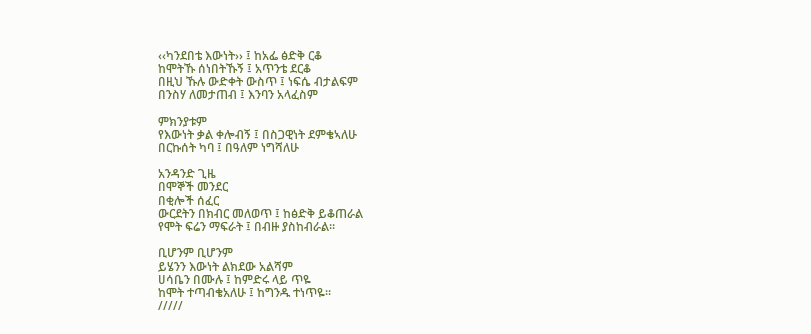‹‹ካንደበቴ እውነት›› ፤ ከአፌ ፅድቅ ርቆ
ከሞትኹ ሰነበትኹኝ ፤ አጥንቴ ደርቆ
በዚህ ኹሉ ውድቀት ውስጥ ፤ ነፍሴ ብታልፍም
በንስሃ ለመታጠብ ፤ እንባን አላፈስም

ምክንያቱም
የእውነት ቃል ቀሎብኝ ፤ በስጋዊነት ደምቄኣለሁ
በርኩሰት ካባ ፤ በዓለም ነግሻለሁ

አንዳንድ ጊዜ
በሞኞች መንደር
በቂሎች ሰፈር
ውርደትን በክብር መለወጥ ፤ ከፅድቅ ይቆጠራል
የሞት ፍሬን ማፍራት ፤ በብዙ ያስከብራል።

ቢሆንም ቢሆንም
ይሄንን እውነት ልክደው አልሻም
ሀሳቤን በሙሉ ፤ ከምድሩ ላይ ጥዬ
ከሞት ተጣብቄአለሁ ፤ ከግንዱ ተነጥዬ፡፡
/////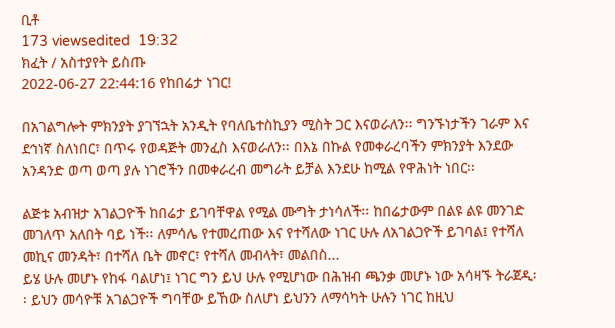ቢቶ
173 viewsedited  19:32
ክፈት / አስተያየት ይስጡ
2022-06-27 22:44:16 የከበሬታ ነገር!

በአገልግሎት ምክንያት ያገኘኋት አንዲት የባለቤተስኪያን ሚስት ጋር እናወራለን፡፡ ግንኙነታችን ገራም እና ደኅነኛ ስለነበር፣ በጥሩ የወዳጅት መንፈስ እናወራለን፡፡ በእኔ በኩል የመቀራረባችን ምክንያት እንደው አንዳንድ ወጣ ወጣ ያሉ ነገሮችን በመቀራረብ መግራት ይቻል እንደሁ ከሚል የዋሕነት ነበር፡፡

ልጅቱ አብዝታ አገልጋዮች ከበሬታ ይገባቸዋል የሚል ሙግት ታነሳለች፡፡ ከበሬታውም በልዩ ልዩ መንገድ መገለጥ አለበት ባይ ነች፡፡ ለምሳሌ የተመረጠው እና የተሻለው ነገር ሁሉ ለአገልጋዮች ይገባል፤ የተሻለ መኪና መንዳት፣ በተሻለ ቤት መኖር፣ የተሻለ መብላት፣ መልበስ...
ይሄ ሁሉ መሆኑ የከፋ ባልሆነ፤ ነገር ግን ይህ ሁሉ የሚሆነው በሕዝብ ጫንቃ መሆኑ ነው አሳዛኙ ትራጀዲ፡፡ ይህን መሳዮቹ አገልጋዮች ግባቸው ይኸው ስለሆነ ይህንን ለማሳካት ሁሉን ነገር ከዚህ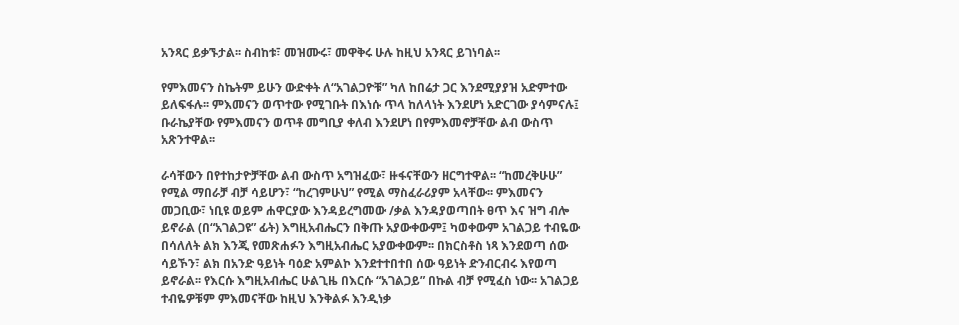አንጻር ይቃኙታል፡፡ ስብከቱ፣ መዝሙሩ፣ መዋቅሩ ሁሉ ከዚህ አንጻር ይገነባል፡፡

የምእመናን ስኬትም ይሁን ውድቀት ለ“አገልጋዮቹ” ካለ ከበሬታ ጋር እንደሚያያዝ አድምተው ይለፍፋሉ፡፡ ምእመናን ወጥተው የሚገቡት በእነሱ ጥላ ከለላነት እንደሆነ አድርገው ያሳምናሉ፤ ቡራኬያቸው የምእመናን ወጥቶ መግቢያ ቀለብ እንደሆነ በየምእመኖቻቸው ልብ ውስጥ አጽንተዋል፡፡

ራሳቸውን በየተከታዮቻቸው ልብ ውስጥ አግዝፈው፣ ዙፋናቸውን ዘርግተዋል፡፡ “ከመረቅሁሁ” የሚል ማበራቻ ብቻ ሳይሆን፣ “ከረገምሁህ” የሚል ማስፈራሪያም አላቸው፡፡ ምእመናን መጋቢው፣ ነቢዩ ወይም ሐዋርያው እንዳይረግመው /ቃል እንዳያወጣበት ፀጥ እና ዝግ ብሎ ይኖራል (በ“አገልጋዩ” ፊት) እግዚአብሔርን በቅጡ አያውቀውም፤ ካወቀውም አገልጋይ ተብዬው በሳለለት ልክ እንጂ የመጽሐፉን እግዚአብሔር አያውቀውም፡፡ በክርስቶስ ነጻ እንደወጣ ሰው ሳይኾን፣ ልክ በአንድ ዓይነት ባዕድ አምልኮ እንደተተበተበ ሰው ዓይነት ድንብርብሩ እየወጣ ይኖራል፡፡ የእርሱ እግዚአብሔር ሁልጊዜ በእርሱ “አገልጋይ” በኩል ብቻ የሚፈስ ነው፡፡ አገልጋይ ተብዬዎቹም ምእመናቸው ከዚህ እንቅልፉ እንዲነቃ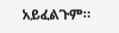አይፈልጉም፡፡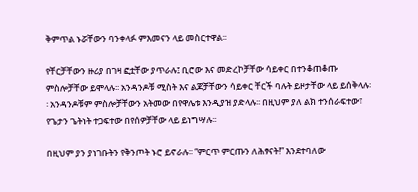ቅምጥል ኑሯቸውን ባንቀላፉ ምእመናን ላይ መስርተዋል፡፡

የቸርቻቸውን ዙሪያ በገዛ ፎቷቸው ያጥራሉ፤ ቢሮው እና መድረኮቻቸው ሳይቀር በተንቆጠቆጡ ምስሎቻቸው ይሞላሉ፡፡ አንዳንዶቹ ሚስት እና ልጆቻቸውን ሳይቀር ቸርች ባሉት ይዞታቸው ላይ ይሰቅላሉ፡፡ አንዳንዶቹም ምስሎቻቸውን አትመው በየዋሌቱ እንዲያዝ ያድላሉ፡፡ በዚህም ያለ ልክ ተንሰራፍተው፣ የጌታን ጌትነት ተጋፍተው በየሰዎቻቸው ላይ ይነግሣሉ፡፡

በዚህም ያን ያነገቡትን የቅንጦት ኑሮ ይኖራሉ፡፡ “ምርጥ ምርጡን ለሕፃናት!” እንደተባለው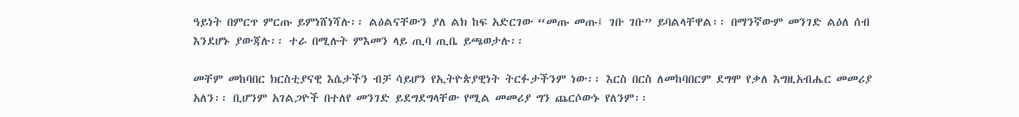ዓይነት በምርጥ ምርጡ ይምነሸነሻሉ፡፡ ልዕልናቸውን ያለ ልክ ከፍ አድርገው “መጡ መጡ፤ ገቡ ገቡ” ይባልላቸዋል፡፡ በማንኛውም መንገድ ልዕለ ሰብ እንደሆኑ ያውጃሉ፡፡ ተራ በሚሉት ምእመን ላይ ጢባ ጢቤ ይጫወታሉ፡፡

መቸም መከባበር ክርስቲያናዊ እሴታችን ብቻ ሳይሆን የኢትዮጵያዊነት ትርፉታችንም ነው፡፡ እርስ በርስ ለመከባበርም ደግሞ የቃለ እግዚአብሔር መመሪያ አለን፡፡ ቢሆንም አገልጋዮች በተለየ መንገድ ይደግደግላቸው የሚል መመሪያ ግን ጨርሶውኑ የለንም፡፡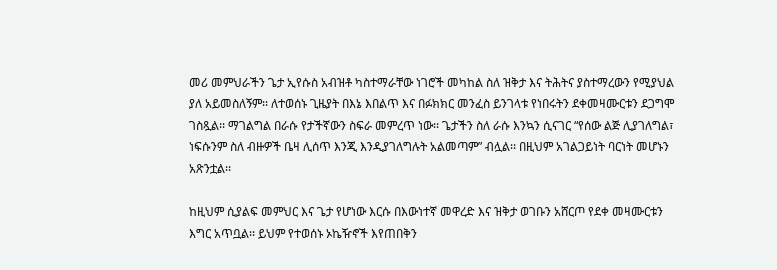መሪ መምህራችን ጌታ ኢየሱስ አብዝቶ ካስተማራቸው ነገሮች መካከል ስለ ዝቅታ እና ትሕትና ያስተማረውን የሚያህል ያለ አይመስለኝም፡፡ ለተወሰኑ ጊዜያት በእኔ እበልጥ እና በፉክክር መንፈስ ይንገላቱ የነበሩትን ደቀመዛሙርቱን ደጋግሞ ገስጿል፡፡ ማገልግል በራሱ የታችኛውን ስፍራ መምረጥ ነው፡፡ ጌታችን ስለ ራሱ እንኳን ሲናገር “የሰው ልጅ ሊያገለግል፣ ነፍሱንም ስለ ብዙዎች ቤዛ ሊሰጥ እንጂ እንዲያገለግሉት አልመጣም” ብሏል፡፡ በዚህም አገልጋይነት ባርነት መሆኑን አጽንቷል፡፡

ከዚህም ሲያልፍ መምህር እና ጌታ የሆነው እርሱ በእውነተኛ መዋረድ እና ዝቅታ ወገቡን አሸርጦ የደቀ መዛሙርቱን እግር አጥቧል፡፡ ይህም የተወሰኑ ኦኬዥኖች እየጠበቅን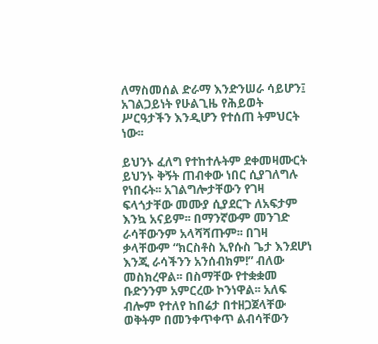ለማስመሰል ድራማ እንድንሠራ ሳይሆን፤ አገልጋይነት የሁልጊዜ የሕይወት ሥርዓታችን እንዲሆን የተሰጠ ትምህርት ነው፡፡

ይህንኑ ፈለግ የተከተሉትም ደቀመዛሙርት ይህንኑ ቅኝት ጠብቀው ነበር ሲያገለግሉ የነበሩት፡፡ አገልግሎታቸውን የገዛ ፍላጎታቸው መሙያ ሲያደርጉ ለአፍታም እንኳ አናይም፡፡ በማንኛውም መንገድ ራሳቸውንም አላሻሻጡም፡፡ በገዛ ቃላቸውም “ክርስቶስ ኢየሱስ ጌታ እንደሆነ እንጂ ራሳችንን አንሰብክም!” ብለው መስክረዋል፡፡ በስማቸው የተቋቋመ ቡድንንም አምርረው ኮንነዋል፡፡ አለፍ ብሎም የተለየ ከበሬታ በተዘጋጀላቸው ወቅትም በመንቀጥቀጥ ልብሳቸውን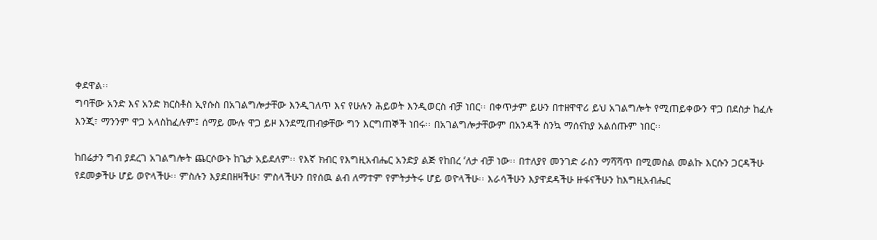ቀደዋል፡፡
ግባቸው አንድ እና አንድ ክርስቶስ ኢየሱስ በአገልግሎታቸው እንዲገለጥ እና የሁሉን ሕይወት እንዲወርስ ብቻ ነበር፡፡ በቀጥታም ይሁን በተዘዋዋሪ ይህ አገልግሎት የሚጠይቀውን ዋጋ በደስታ ከፈሉ እንጂ፣ ማንንም ዋጋ አላስከፈሉም፤ ሰማይ ሙሉ ዋጋ ይዞ እንደሚጠብቃቸው ግን እርግጠኞች ነበሩ፡፡ በአገልግሎታቸውም በአንዳች ስንኳ ማሰናከያ አልሰጡም ነበር፡፡

ከበሬታን ግብ ያደረገ አገልግሎት ጨርሶውኑ ከጌታ አይደለም፡፡ የእኛ ክብር የእግዚአብሔር አንድያ ልጅ የከበረ ‘ለታ ብቻ ነው፡፡ በተለያየ መንገድ ራስን ማሻሻጥ በሚመስል መልኩ እርሱን ጋርዳችሁ የደመቃችሁ ሆይ ወዮላችሁ፡፡ ምስሉን እያደበዘዛችሁ፣ ምስላችሁን በየሰዉ ልብ ለማተም የምትታትሩ ሆይ ወዮላችሁ፡፡ እራሳችሁን እያዋደዳችሁ ዙፋናችሁን ከእግዚአብሔር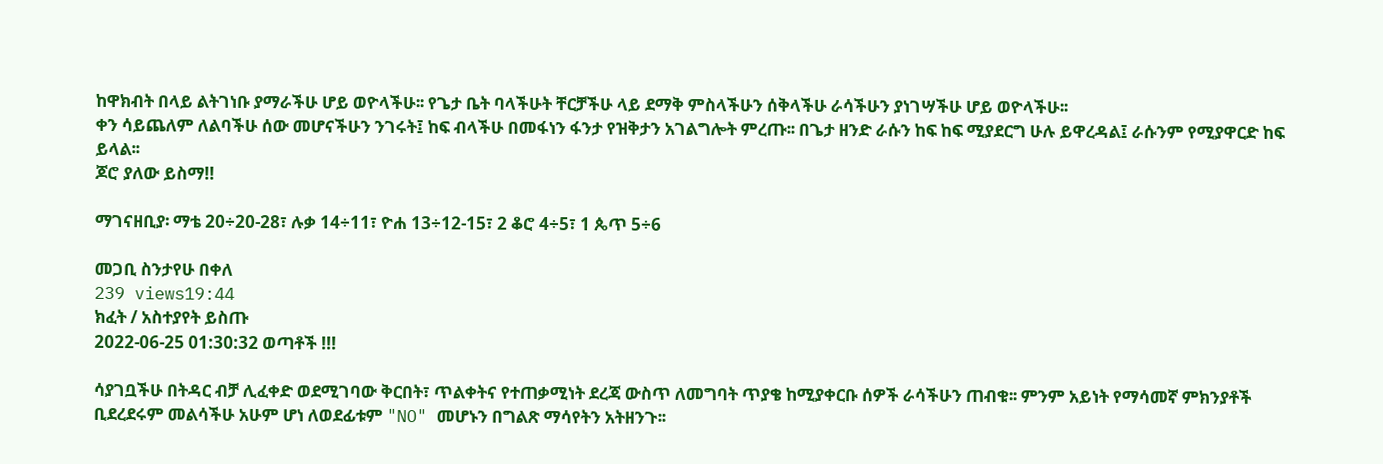ከዋክብት በላይ ልትገነቡ ያማራችሁ ሆይ ወዮላችሁ፡፡ የጌታ ቤት ባላችሁት ቸርቻችሁ ላይ ደማቅ ምስላችሁን ሰቅላችሁ ራሳችሁን ያነገሣችሁ ሆይ ወዮላችሁ፡፡
ቀን ሳይጨለም ለልባችሁ ሰው መሆናችሁን ንገሩት፤ ከፍ ብላችሁ በመፋነን ፋንታ የዝቅታን አገልግሎት ምረጡ፡፡ በጌታ ዘንድ ራሱን ከፍ ከፍ ሚያደርግ ሁሉ ይዋረዳል፤ ራሱንም የሚያዋርድ ከፍ ይላል፡፡
ጆሮ ያለው ይስማ!!

ማገናዘቢያ፡ ማቴ 20÷20-28፣ ሉቃ 14÷11፣ ዮሐ 13÷12-15፣ 2 ቆሮ 4÷5፣ 1 ጴጥ 5÷6

መጋቢ ስንታየሁ በቀለ
239 views19:44
ክፈት / አስተያየት ይስጡ
2022-06-25 01:30:32 ወጣቶች !!!

ሳያገቧችሁ በትዳር ብቻ ሊፈቀድ ወደሚገባው ቅርበት፣ ጥልቀትና የተጠቃሚነት ደረጃ ውስጥ ለመግባት ጥያቄ ከሚያቀርቡ ሰዎች ራሳችሁን ጠብቁ፡፡ ምንም አይነት የማሳመኛ ምክንያቶች ቢደረደሩም መልሳችሁ አሁም ሆነ ለወደፊቱም "NO" መሆኑን በግልጽ ማሳየትን አትዘንጉ፡፡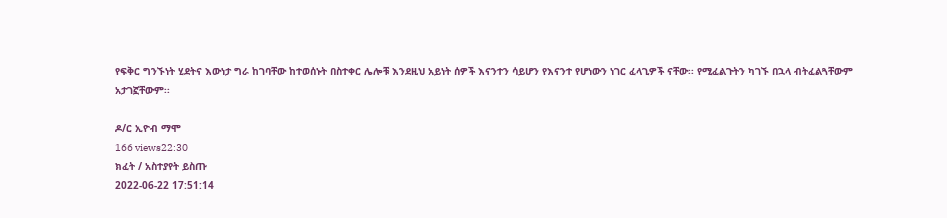የፍቅር ግንኙነት ሂደትና እውነታ ግራ ከገባቸው ከተወሰኑት በስተቀር ሌሎቹ እንደዚህ አይነት ሰዎች እናንተን ሳይሆን የእናንተ የሆነውን ነገር ፈላጊዎች ናቸው፡፡ የሚፈልጉትን ካገኙ በኋላ ብትፈልጓቸውም አታገኟቸውም፡፡

ዶ/ር ኢዮብ ማሞ
166 views22:30
ክፈት / አስተያየት ይስጡ
2022-06-22 17:51:14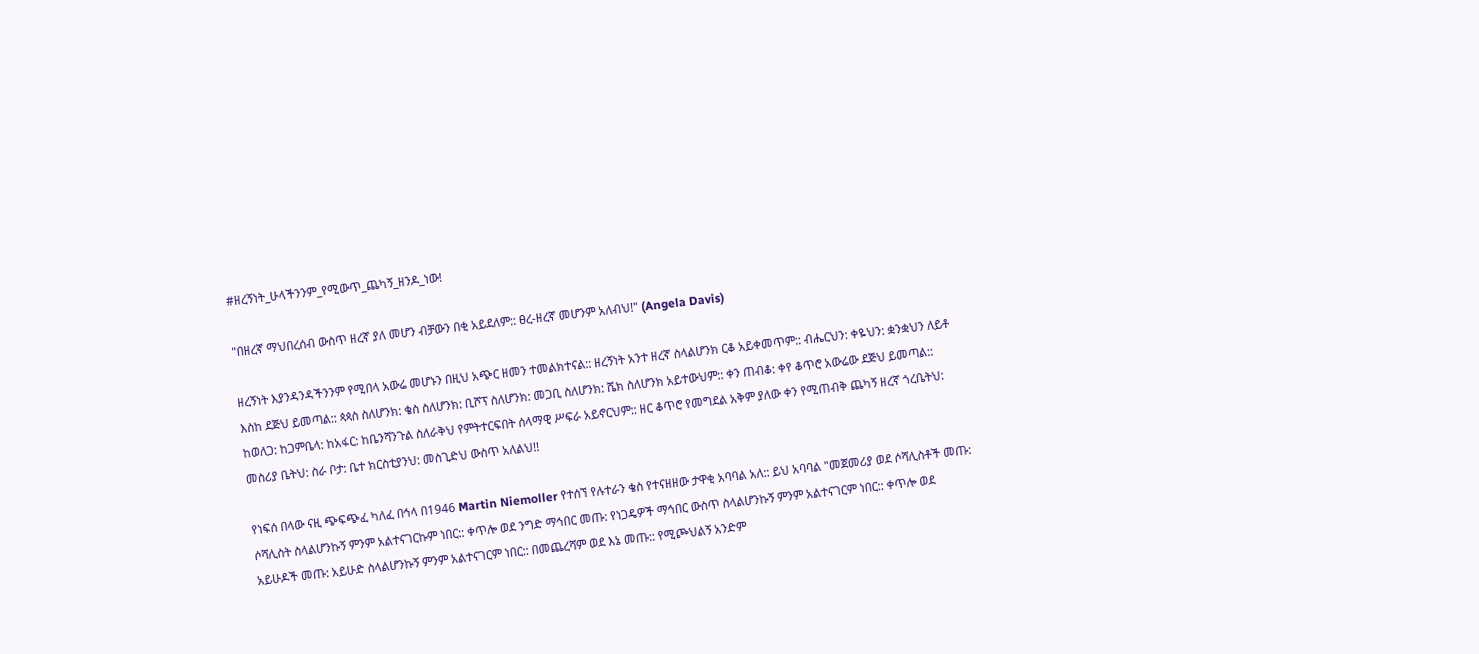#ዘረኝነት_ሁላችንንም_የሚውጥ_ጨካኝ_ዘንዶ_ነው!

"በዘረኛ ማህበረሰብ ውስጥ ዘረኛ ያለ መሆን ብቻውን በቂ አይደለም:: ፀረ-ዘረኛ መሆንም አለብህ!" (Angela Davis)

ዘረኝነት እያንዳንዳችንንም የሚበላ አውሬ መሆኑን በዚህ አጭር ዘመን ተመልክተናል:: ዘረኝነት አንተ ዘረኛ ስላልሆንክ ርቆ አይቀመጥም:: ብሔርህን: ቀዬህን: ቋንቋህን ለይቶ እስከ ደጅህ ይመጣል:: ጳጳስ ስለሆንክ: ቄስ ስለሆንክ: ቢሾፕ ስለሆንክ: መጋቢ ስለሆንክ: ሼክ ስለሆንክ አይተውህም:: ቀን ጠብቆ: ቀየ ቆጥሮ አውሬው ደጅህ ይመጣል:: ከወለጋ: ከጋምቤላ: ከአፋር: ከቤንሻንጉል ስለራቅህ የምትተርፍበት ሰላማዊ ሥፍራ አይኖርህም:: ዘር ቆጥሮ የመግደል አቅም ያለው ቀን የሚጠብቅ ጨካኝ ዘረኛ ጎረቤትህ: መስሪያ ቤትህ: ስራ ቦታ: ቤተ ክርስቲያንህ: መስጊድህ ውስጥ አለልህ!!

የነፍሰ በላው ናዚ ጭፍጭፈ ካለፈ በኅላ በ1946 Martin Niemoller የተሰኘ የሉተራን ቄስ የተናዘዘው ታዋቂ አባባል አለ:: ይህ አባባል "መጀመሪያ ወደ ሶሻሊስቶች መጡ: ሶሻሊስት ስላልሆንኩኝ ምንም አልተናገርኩም ነበር:: ቀጥሎ ወደ ንግድ ማኅበር መጡ: የነጋዴዎች ማኅበር ውስጥ ስላልሆንኩኝ ምንም አልተናገርም ነበር:: ቀጥሎ ወደ አይሁዶች መጡ: አይሁድ ስላልሆንኩኝ ምንም አልተናገርም ነበር:: በመጨረሻም ወደ እኔ መጡ:: የሚጮህልኝ አንድም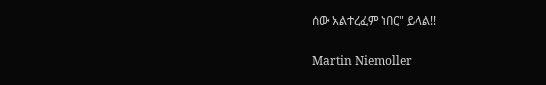ሰው አልተረፈም ነበር" ይላል!!

Martin Niemoller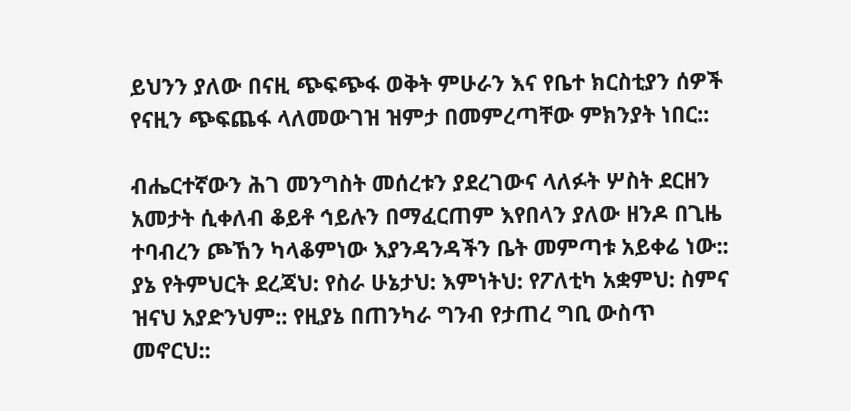ይህንን ያለው በናዚ ጭፍጭፋ ወቅት ምሁራን እና የቤተ ክርስቲያን ሰዎች የናዚን ጭፍጨፋ ላለመውገዝ ዝምታ በመምረጣቸው ምክንያት ነበር::

ብሔርተኛውን ሕገ መንግስት መሰረቱን ያደረገውና ላለፉት ሦስት ደርዘን አመታት ሲቀለብ ቆይቶ ኅይሉን በማፈርጠም እየበላን ያለው ዘንዶ በጊዜ ተባብረን ጮኸን ካላቆምነው እያንዳንዳችን ቤት መምጣቱ አይቀሬ ነው:: ያኔ የትምህርት ደረጃህ: የስራ ሁኔታህ: እምነትህ: የፖለቲካ አቋምህ: ስምና ዝናህ አያድንህም:: የዚያኔ በጠንካራ ግንብ የታጠረ ግቢ ውስጥ መኖርህ::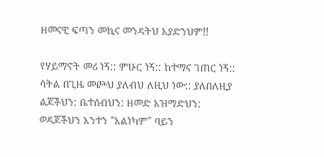ዘመናዊ ፍጣን መኪና መንዳትህ አያድንህም!!

የሃይማኖት መሪ ነኝ:: ምሁር ነኝ:: ከተማና ገጠር ነኝ:: ሳትል በጊዜ መጮህ ያለብህ ለዚህ ነው:: ያለበለዚያ ልጆችህን: ቤተሰብህን: ዘመድ አዝማድህን: ወዳጆችህን አንተን "አልነካም" ባይን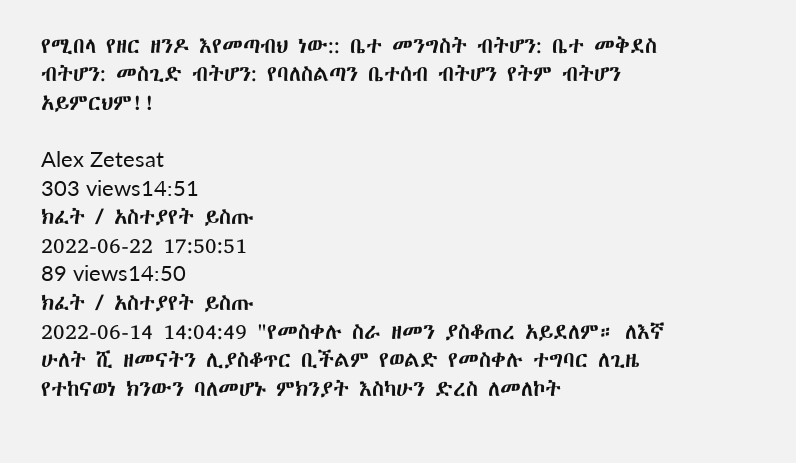የሚበላ የዘር ዘንዶ እየመጣብህ ነው:: ቤተ መንግስት ብትሆን: ቤተ መቅደስ ብትሆን: መስጊድ ብትሆን: የባለስልጣን ቤተሰብ ብትሆን የትም ብትሆን አይምርህም!!

Alex Zetesat
303 views14:51
ክፈት / አስተያየት ይስጡ
2022-06-22 17:50:51
89 views14:50
ክፈት / አስተያየት ይስጡ
2022-06-14 14:04:49 "የመስቀሉ ስራ ዘመን ያስቆጠረ አይደለም። ለእኛ ሁለት ሺ ዘመናትን ሊያስቆጥር ቢችልም የወልድ የመስቀሉ ተግባር ለጊዜ የተከናወነ ክንውን ባለመሆኑ ምክንያት እስካሁን ድረስ ለመለኮት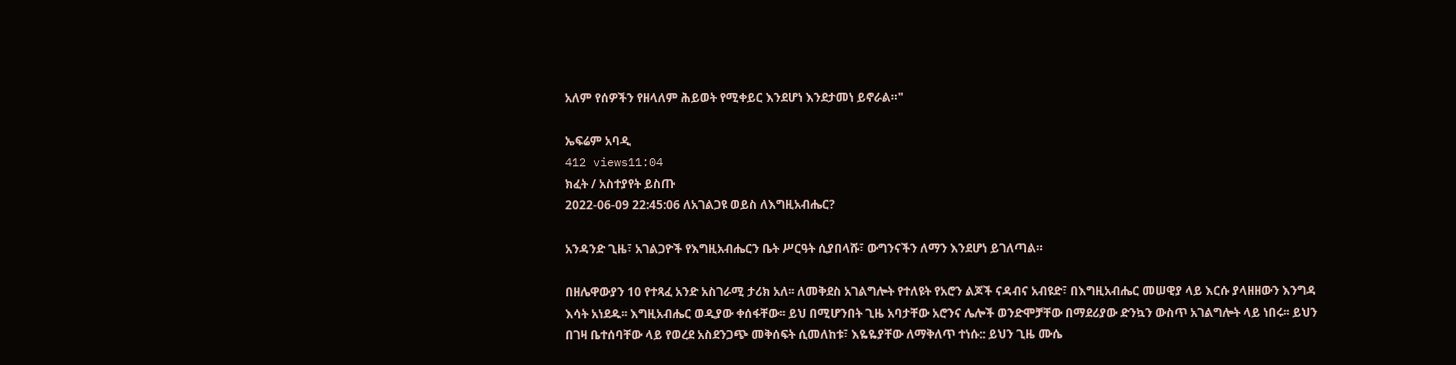አለም የሰዎችን የዘላለም ሕይወት የሚቀይር እንደሆነ እንደታመነ ይኖራል።"

ኤፍሬም አባዲ
412 views11:04
ክፈት / አስተያየት ይስጡ
2022-06-09 22:45:06 ለአገልጋዩ ወይስ ለእግዚአብሔር?

አንዳንድ ጊዜ፣ አገልጋዮች የእግዚአብሔርን ቤት ሥርዓት ሲያበላሹ፣ ውግንናችን ለማን እንደሆነ ይገለጣል።

በዘሌዋውያን 10 የተጻፈ አንድ አስገራሚ ታሪክ አለ፡፡ ለመቅደስ አገልግሎት የተለዩት የአሮን ልጆች ናዳብና አብዩድ፣ በእግዚአብሔር መሠዊያ ላይ እርሱ ያላዘዘውን እንግዳ እሳት አነደዱ፡፡ እግዚአብሔር ወዲያው ቀሰፋቸው፡፡ ይህ በሚሆንበት ጊዜ አባታቸው አሮንና ሌሎች ወንድሞቻቸው በማደሪያው ድንኳን ውስጥ አገልግሎት ላይ ነበሩ፡፡ ይህን በገዛ ቤተሰባቸው ላይ የወረደ አስደንጋጭ መቅሰፍት ሲመለከቱ፣ እዬዬያቸው ለማቅለጥ ተነሱ:: ይህን ጊዜ ሙሴ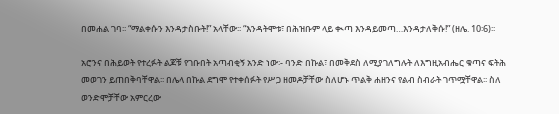በመሐል ገባ፡፡ “ማልቀሱን እንዳታስቡት!” አላቸው፡፡ “እንዳትሞቱ፣ በሕዝቡም ላይ ቊጣ እንዳይመጣ…እንዳታለቅሱ!” (ዘሌ. 10፡6)፡፡

አሮንና በሕይወት የተረፉት ልጆቹ የገቡበት አጣብቂኝ አንድ ነው፡- ባንድ በኩል፣ በመቅደስ ለሚያገለግሉት ለእግዚአብሔር ቁጣና ፍትሕ መወገን ይጠበቅባቸዋል፡፡ በሌላ በኩል ደግሞ የተቀሰፉት የሥጋ ዘመዶቻቸው ስለሆኑ ጥልቅ ሐዘንና የልብ ስብራት ገጥሟቸዋል፡፡ ስለ ወንድሞቻቸው አምርረው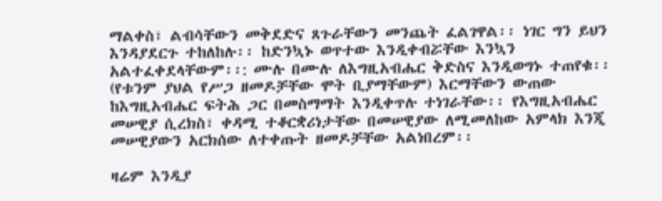ማልቀስ፣ ልብሳቸውን መቅደድና ጸጉራቸውን መንጨት ፈልገዋል፡፡ ነገር ግን ይህን እንዳያደርጉ ተከለከሉ፡፡ ከድንኳኑ ወጥተው እንዲቀብሯቸው እንኳን አልተፈቀደላቸውም፡፡: ሙሉ በሙሉ ለእግዚአብሔር ቅድስና እንዲወግኑ ተጠየቁ፡፡ (የቱንም ያህል የሥጋ ዘመዶቻቸው ሞት ቢያማቸውም) እርማቸውን ውጠው ከእግዚአብሔር ፍትሕ ጋር በመስማማት እንዲቀጥሉ ተነገራቸው፡፡ የእግዚአብሔር መሠዊያ ሲረክስ፣ ቀዳሚ ተቆርቋሪነታቸው በመሠዊያው ለሚመለከው አምላክ እንጂ መሠዊያውን አርክሰው ለተቀጡት ዘመዶቻቸው አልነበረም፡፡

ዛሬም እንዲያ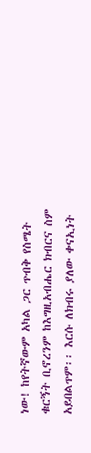ነው! ከየትኛውም አካል ጋር ጥብቅ የስሜት ቁርኝት ቢኖረንም ከእግዚአብሔር ክብርና ስም አይበልጥም፡፡ እርሱ ለክብሩ ያለው ቀናኢነት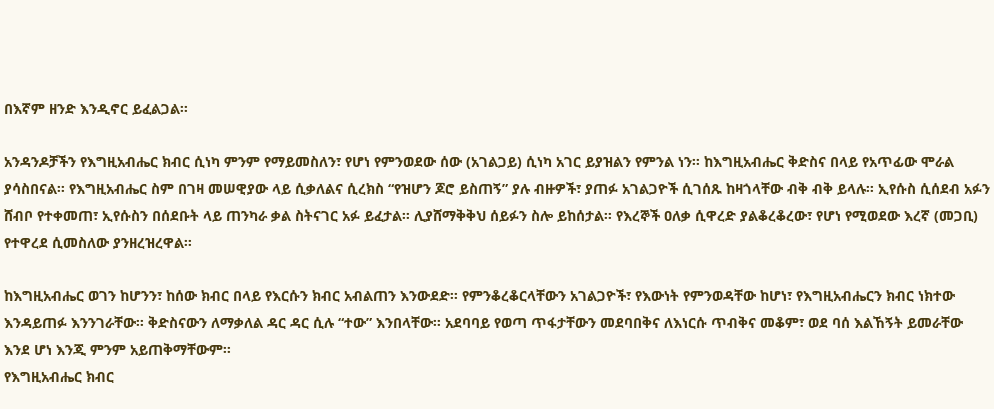በእኛም ዘንድ እንዲኖር ይፈልጋል፡፡

አንዳንዶቻችን የእግዚአብሔር ክብር ሲነካ ምንም የማይመስለን፣ የሆነ የምንወደው ሰው (አገልጋይ) ሲነካ አገር ይያዝልን የምንል ነን፡፡ ከእግዚአብሔር ቅድስና በላይ የአጥፊው ሞራል ያሳስበናል፡፡ የእግዚአብሔር ስም በገዛ መሠዊያው ላይ ሲቃለልና ሲረክስ “የዝሆን ጆሮ ይስጠኝ” ያሉ ብዙዎች፣ ያጠፉ አገልጋዮች ሲገሰጹ ከዛጎላቸው ብቅ ብቅ ይላሉ፡፡ ኢየሱስ ሲሰደብ አፉን ሸብቦ የተቀመጠ፣ ኢየሱስን በሰደቡት ላይ ጠንካራ ቃል ስትናገር አፉ ይፈታል፡፡ ሊያሸማቅቅህ ሰይፉን ስሎ ይከሰታል፡፡ የእረኞች ዐለቃ ሲዋረድ ያልቆረቆረው፣ የሆነ የሚወደው እረኛ (መጋቢ) የተዋረደ ሲመስለው ያንዘረዝረዋል፡፡

ከእግዚአብሔር ወገን ከሆንን፣ ከሰው ክብር በላይ የእርሱን ክብር አብልጠን እንውደድ፡፡ የምንቆረቆርላቸውን አገልጋዮች፣ የእውነት የምንወዳቸው ከሆነ፣ የእግዚአብሔርን ክብር ነክተው እንዳይጠፉ እንንገራቸው፡፡ ቅድስናውን ለማቃለል ዳር ዳር ሲሉ “ተው” እንበላቸው፡፡ አደባባይ የወጣ ጥፋታቸውን መደባበቅና ለእነርሱ ጥብቅና መቆም፣ ወደ ባሰ እልኸኝት ይመራቸው እንደ ሆነ እንጂ ምንም አይጠቅማቸውም፡፡
የእግዚአብሔር ክብር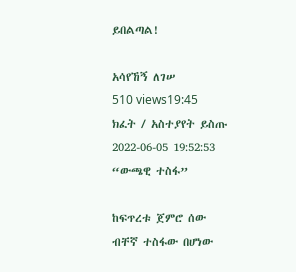ይበልጣል!

አሳየኸኝ ለገሠ
510 views19:45
ክፈት / አስተያየት ይስጡ
2022-06-05 19:52:53 “ውጫዊ ተስፋ”

ከፍጥረቱ ጀምሮ ሰው ብቸኛ ተስፋው በሆነው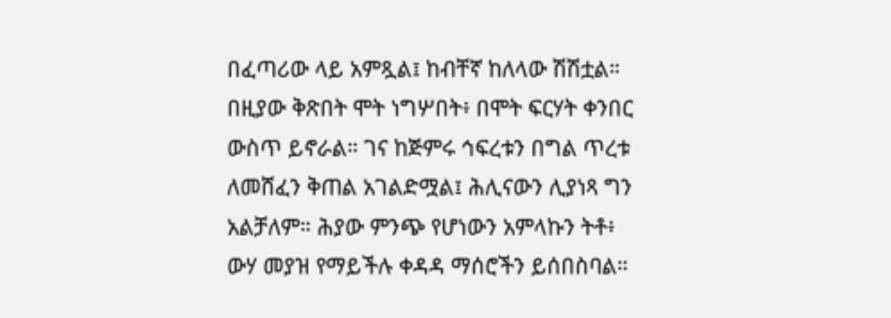በፈጣሪው ላይ አምጿል፤ ከብቸኛ ከለላው ሽሽቷል። በዚያው ቅጽበት ሞት ነግሦበት፥ በሞት ፍርሃት ቀንበር ውስጥ ይኖራል። ገና ከጅምሩ ኅፍረቱን በግል ጥረቱ ለመሸፈን ቅጠል አገልድሟል፤ ሕሊናውን ሊያነጻ ግን አልቻለም። ሕያው ምንጭ የሆነውን አምላኩን ትቶ፥ ውሃ መያዝ የማይችሉ ቀዳዳ ማሰሮችን ይሰበስባል።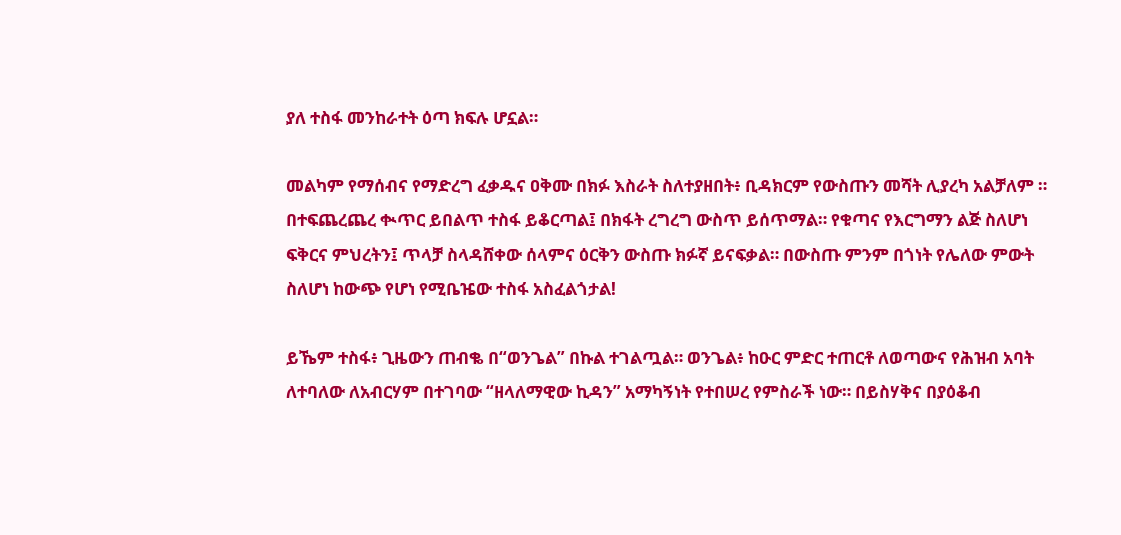ያለ ተስፋ መንከራተት ዕጣ ክፍሉ ሆኗል።

መልካም የማሰብና የማድረግ ፈቃዱና ዐቅሙ በክፉ እስራት ስለተያዘበት፥ ቢዳክርም የውስጡን መሻት ሊያረካ አልቻለም ። በተፍጨረጨረ ቊጥር ይበልጥ ተስፋ ይቆርጣል፤ በክፋት ረግረግ ውስጥ ይሰጥማል። የቁጣና የእርግማን ልጅ ስለሆነ ፍቅርና ምህረትን፤ ጥላቻ ስላዳሸቀው ሰላምና ዕርቅን ውስጡ ክፉኛ ይናፍቃል። በውስጡ ምንም በጎነት የሌለው ምውት ስለሆነ ከውጭ የሆነ የሚቤዤው ተስፋ አስፈልጎታል!

ይኼም ተስፋ፥ ጊዜውን ጠብቈ በ“ወንጌል” በኩል ተገልጧል። ወንጌል፥ ከዑር ምድር ተጠርቶ ለወጣውና የሕዝብ አባት ለተባለው ለአብርሃም በተገባው “ዘላለማዊው ኪዳን” አማካኝነት የተበሠረ የምስራች ነው። በይስሃቅና በያዕቆብ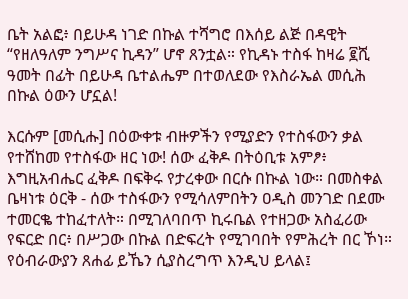ቤት አልፎ፥ በይሁዳ ነገድ በኩል ተሻግሮ በእሰይ ልጅ በዳዊት “የዘለዓለም ንግሥና ኪዳን” ሆኖ ጸንቷል። የኪዳኑ ተስፋ ከዛሬ ፪ሺ ዓመት በፊት በይሁዳ ቤተልሔም በተወለደው የእስራኤል መሲሕ በኩል ዕውን ሆኗል!

እርሱም [መሲሑ] በዕውቀቱ ብዙዎችን የሚያድን የተስፋውን ቃል የተሸከመ የተስፋው ዘር ነው! ሰው ፈቅዶ በትዕቢቱ አምፆ፥ እግዚአብሔር ፈቅዶ በፍቅሩ የታረቀው በርሱ በኲል ነው። በመስቀል ቤዛነቱ ዕርቅ - ሰው ተስፋውን የሚሳለምበትን ዐዲስ መንገድ በደሙ ተመርቈ ተከፈተለት። በሚገለባበጥ ኪሩቤል የተዘጋው አስፈሪው የፍርድ በር፥ በሥጋው በኩል በድፍረት የሚገባበት የምሕረት በር ኾነ። የዕብራውያን ጸሐፊ ይኼን ሲያስረግጥ እንዲህ ይላል፤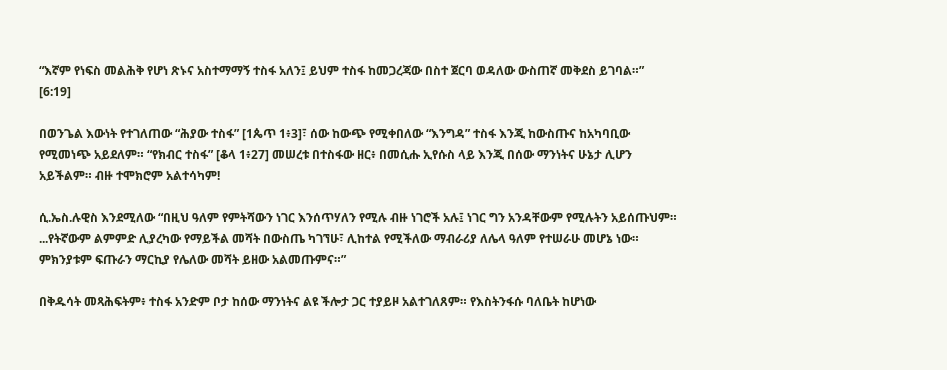“እኛም የነፍስ መልሕቅ የሆነ ጽኑና አስተማማኝ ተስፋ አለን፤ ይህም ተስፋ ከመጋረጃው በስተ ጀርባ ወዳለው ውስጠኛ መቅደስ ይገባል።” [6:19]

በወንጌል እውነት የተገለጠው “ሕያው ተስፋ” [1ጴጥ 1፥3]፣ ሰው ከውጭ የሚቀበለው “እንግዳ” ተስፋ እንጂ ከውስጡና ከአካባቢው የሚመነጭ አይደለም። “የክብር ተስፋ” [ቆላ 1፥27] መሠረቱ በተስፋው ዘር፥ በመሲሑ ኢየሱስ ላይ እንጂ በሰው ማንነትና ሁኔታ ሊሆን አይችልም። ብዙ ተሞክሮም አልተሳካም!

ሲ.ኤስ.ሉዊስ እንደሚለው “በዚህ ዓለም የምትሻውን ነገር እንሰጥሃለን የሚሉ ብዙ ነገሮች አሉ፤ ነገር ግን አንዳቸውም የሚሉትን አይሰጡህም። ...የትኛውም ልምምድ ሊያረካው የማይችል መሻት በውስጤ ካገኘሁ፣ ሊከተል የሚችለው ማብራሪያ ለሌላ ዓለም የተሠራሁ መሆኔ ነው። ምክንያቱም ፍጡራን ማርኪያ የሌለው መሻት ይዘው አልመጡምና።”

በቅዱሳት መጻሕፍትም፥ ተስፋ አንድም ቦታ ከሰው ማንነትና ልዩ ችሎታ ጋር ተያይዞ አልተገለጸም። የእስትንፋሱ ባለቤት ከሆነው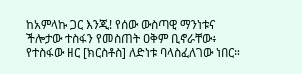ከአምላኩ ጋር እንጂ! የሰው ውስጣዊ ማንነቱና ችሎታው ተስፋን የመስጠት ዐቅም ቢኖራቸው፥ የተስፋው ዘር [ክርስቶስ] ለድነቱ ባላስፈለገው ነበር።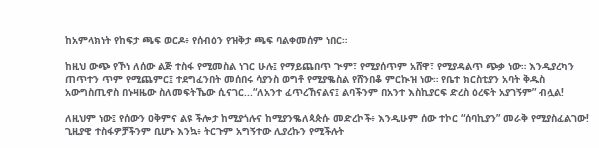ከአምላክነት የከፍታ ጫፍ ወርዶ፥ የሰብዕን የዝቅታ ጫፍ ባልቀመሰም ነበር።

ከዚህ ውጭ የኾነ ለሰው ልጅ ተስፋ የሚመስል ነገር ሁሉ፤ የማይጨበጥ ጒም፣ የሚያሰጥም አሸዋ፣ የሚያዳልጥ ጭቃ ነው። እንዲያረካን ጠጥተን ጥም የሚጨምር፤ ተደግፈንበት መሰበሩ ሳያንስ ወግቶ የሚያቈስል የሸንበቆ ምርኲዝ ነው። የቤተ ክርስቲያን አባት ቅዱስ አውግስጢኖስ በኑዛዜው ስለመፍትኼው ሲናገር...“ለአንተ ፈጥረኸናልና፤ ልባችንም በአንተ እስኪያርፍ ድረስ ዕረፍት አያገኝም” ብሏል!

ለዚህም ነው፤ የሰውን ዐቅምና ልዩ ችሎታ ከሚያጎሉና ከሚያንቈለጳጵሱ መድረኮች፥ እንዲሁም ሰው ተኮር “ሰባኪያን” መራቅ የሚያስፈልገው! ጊዚያዊ ተስፋዎቻችንም ቢሆኑ እንኳ፥ ትርጉም አግኝተው ሊያረኩን የሚችሉት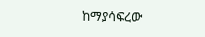ከማያሳፍረው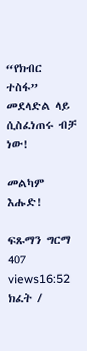“የክብር ተስፋ” መደላድል ላይ ሲስፈነጠሩ ብቻ ነው!

መልካም እሑድ!

ፍጹማን ግርማ
407 views16:52
ክፈት /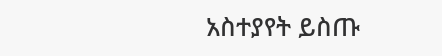አስተያየት ይስጡ